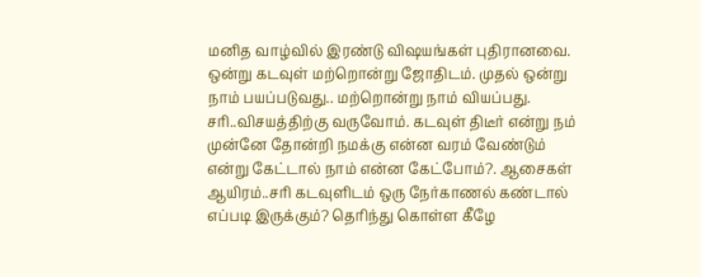மனித வாழ்வில் இரண்டு விஷயங்கள் புதிரானவை. ஒன்று கடவுள் மற்றொன்று ஜோதிடம். முதல் ஒன்று நாம் பயப்படுவது.. மற்றொன்று நாம் வியப்பது. சரி..விசயத்திற்கு வருவோம். கடவுள் திடீர் என்று நம் முன்னே தோன்றி நமக்கு என்ன வரம் வேண்டும் என்று கேட்டால் நாம் என்ன கேட்போம்?. ஆசைகள் ஆயிரம்..சரி கடவுளிடம் ஒரு நேர்காணல் கண்டால் எப்படி இருக்கும்? தெரிந்து கொள்ள கீழே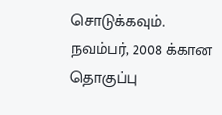சொடுக்கவும்.
நவம்பர், 2008 க்கான தொகுப்பு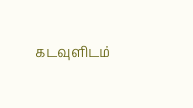கடவுளிடம்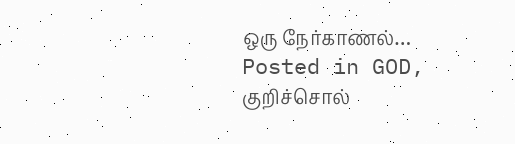ஒரு நேர்காணல்…
Posted in GOD, குறிச்சொல்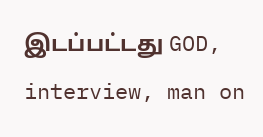இடப்பட்டது GOD, interview, man on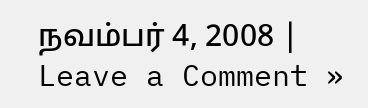நவம்பர் 4, 2008 | Leave a Comment »